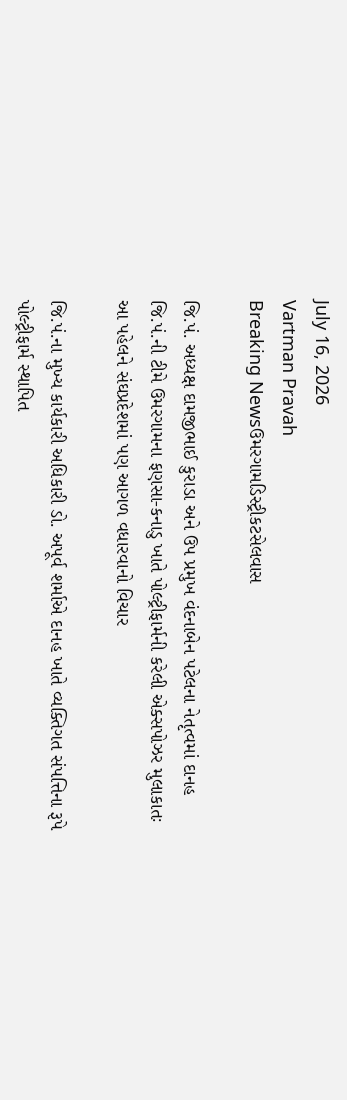July 16, 2026
Vartman Pravah
Breaking Newsઉમરગામડિસ્ટ્રીકટસેલવાસ

જિ.પં. અધ્‍યક્ષ દામજીભાઈ કુરાડા અને ઉપ પ્રમુખ વંદનાબેન પટેલના નેતૃત્‍વમાં દાનહ જિ.પં.ની ટીમે ઉમરગામના ફણસા-કનાડુ ખાતે પોલ્‍ટ્રીફાર્મની કરેલી એક્‍સપોઝર મુલાકાતઃ આ પહેલને સંઘપ્રદેશમાં પણ આગળ વધારવાનો વિચાર

જિ.પં.ના મુખ્‍ય કાર્યકારી અધિકારી ડો. અપૂર્વ શર્માએ દાનહ ખાતે વ્‍યક્‍તિગત સંપત્તિના રૂપે પોલ્‍ટ્રીફાર્મ સ્‍થાપિત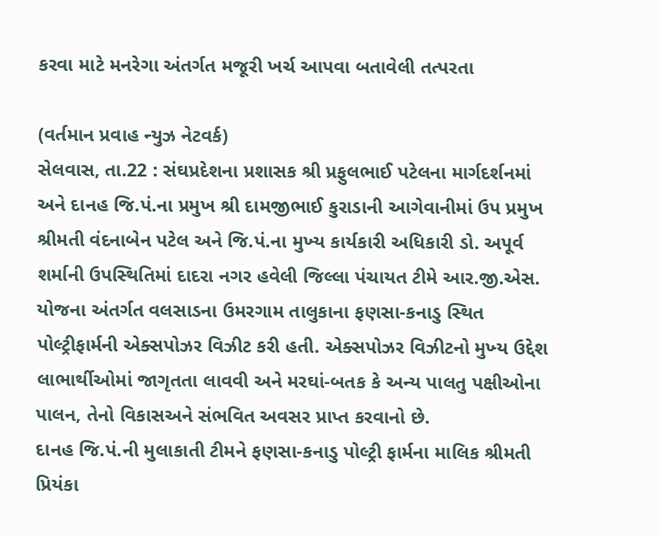કરવા માટે મનરેગા અંતર્ગત મજૂરી ખર્ચ આપવા બતાવેલી તત્‍પરતા

(વર્તમાન પ્રવાહ ન્‍યુઝ નેટવર્ક)
સેલવાસ, તા.22 : સંઘપ્રદેશના પ્રશાસક શ્રી પ્રફુલભાઈ પટેલના માર્ગદર્શનમાં અને દાનહ જિ.પં.ના પ્રમુખ શ્રી દામજીભાઈ કુરાડાની આગેવાનીમાં ઉપ પ્રમુખ શ્રીમતી વંદનાબેન પટેલ અને જિ.પં.ના મુખ્‍ય કાર્યકારી અધિકારી ડો. અપૂર્વ શર્માની ઉપસ્‍થિતિમાં દાદરા નગર હવેલી જિલ્લા પંચાયત ટીમે આર.જી.એસ. યોજના અંતર્ગત વલસાડના ઉમરગામ તાલુકાના ફણસા-કનાડુ સ્‍થિત પોલ્‍ટ્રીફાર્મની એક્‍સપોઝર વિઝીટ કરી હતી. એક્‍સપોઝર વિઝીટનો મુખ્‍ય ઉદ્દેશ લાભાર્થીઓમાં જાગૃતતા લાવવી અને મરઘાં-બતક કે અન્‍ય પાલતુ પક્ષીઓના પાલન, તેનો વિકાસઅને સંભવિત અવસર પ્રાપ્ત કરવાનો છે.
દાનહ જિ.પં.ની મુલાકાતી ટીમને ફણસા-કનાડુ પોલ્‍ટ્રી ફાર્મના માલિક શ્રીમતી પ્રિયંકા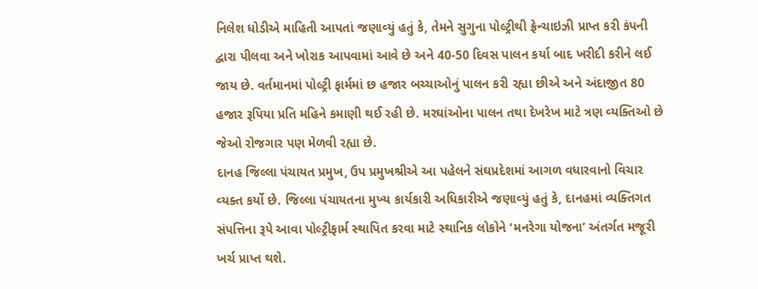નિલેશ ધોડીએ માહિતી આપતાં જણાવ્‍યું હતું કે, તેમને સુગુના પોલ્‍ટ્રીથી ફ્રેન્‍ચાઇઝી પ્રાપ્ત કરી કંપની દ્વારા પીલવા અને ખોરાક આપવામાં આવે છે અને 40-50 દિવસ પાલન કર્યા બાદ ખરીદી કરીને લઈ જાય છે. વર્તમાનમાં પોલ્‍ટ્રી ફાર્મમાં છ હજાર બચ્‍ચાઓનું પાલન કરી રહ્યા છીએ અને અંદાજીત 80 હજાર રૂપિયા પ્રતિ મહિને કમાણી થઈ રહી છે. મરઘાંઓના પાલન તથા દેખરેખ માટે ત્રણ વ્‍યક્‍તિઓ છે જેઓ રોજગાર પણ મેળવી રહ્યા છે.
દાનહ જિલ્લા પંચાયત પ્રમુખ, ઉપ પ્રમુખશ્રીએ આ પહેલને સંઘપ્રદેશમાં આગળ વધારવાનો વિચાર વ્‍યક્‍ત કર્યો છે. જિલ્લા પંચાયતના મુખ્‍ય કાર્યકારી અધિકારીએ જણાવ્‍યું હતું કે, દાનહમાં વ્‍યક્‍તિગત સંપત્તિના રૂપે આવા પોલ્‍ટ્રીફાર્મ સ્‍થાપિત કરવા માટે સ્‍થાનિક લોકોને ‘મનરેગા યોજના’ અંતર્ગત મજૂરી ખર્ચ પ્રાપ્ત થશે.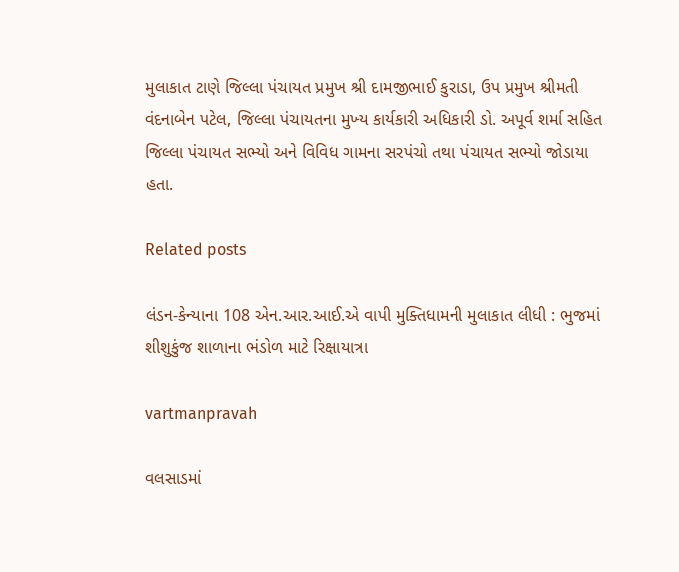મુલાકાત ટાણે જિલ્લા પંચાયત પ્રમુખ શ્રી દામજીભાઈ કુરાડા, ઉપ પ્રમુખ શ્રીમતી વંદનાબેન પટેલ, જિલ્લા પંચાયતના મુખ્‍ય કાર્યકારી અધિકારી ડો. અપૂર્વ શર્મા સહિત જિલ્લા પંચાયત સભ્‍યો અને વિવિધ ગામના સરપંચો તથા પંચાયત સભ્‍યો જોડાયા હતા.

Related posts

લંડન-કેન્‍યાના 108 એન.આર.આઈ.એ વાપી મુક્‍તિધામની મુલાકાત લીધી : ભુજમાં શીશુકુંજ શાળાના ભંડોળ માટે રિક્ષાયાત્રા

vartmanpravah

વલસાડમાં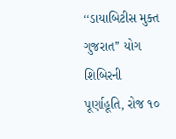‘‘ડાયાબિટીસ મુક્ત ગુજરાત’’ યોગ શિબિરની પૂર્ણાહૂતિ, રોજ ૧૦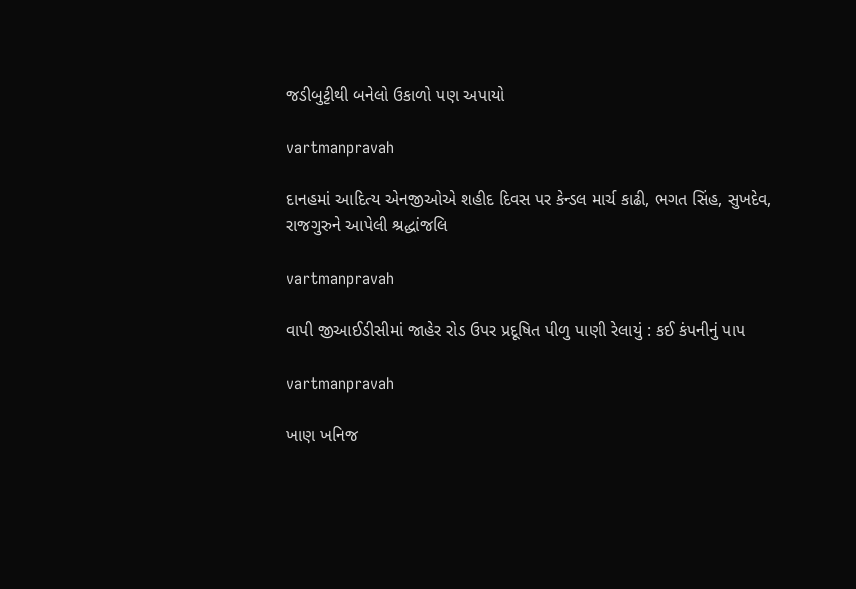જડીબુટ્ટીથી બનેલો ઉકાળો પણ અપાયો

vartmanpravah

દાનહમાં આદિત્‍ય એનજીઓએ શહીદ દિવસ પર કેન્‍ડલ માર્ચ કાઢી, ભગત સિંહ, સુખદેવ, રાજગુરુને આપેલી શ્રદ્ધાંજલિ

vartmanpravah

વાપી જીઆઈડીસીમાં જાહેર રોડ ઉપર પ્રદૂષિત પીળુ પાણી રેલાયું : કઈ કંપનીનું પાપ

vartmanpravah

ખાણ ખનિજ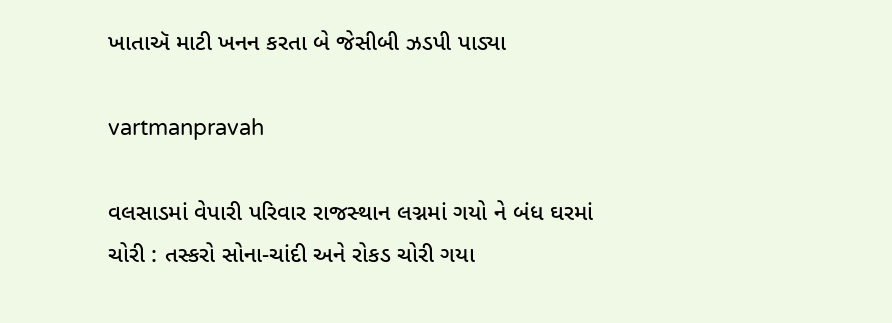ખાતાઍ માટી ખનન કરતા બે જેસીબી ઝડપી પાડ્યા

vartmanpravah

વલસાડમાં વેપારી પરિવાર રાજસ્‍થાન લગ્નમાં ગયો ને બંધ ઘરમાં ચોરી : તસ્‍કરો સોના-ચાંદી અને રોકડ ચોરી ગયા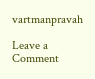vartmanpravah

Leave a Comment